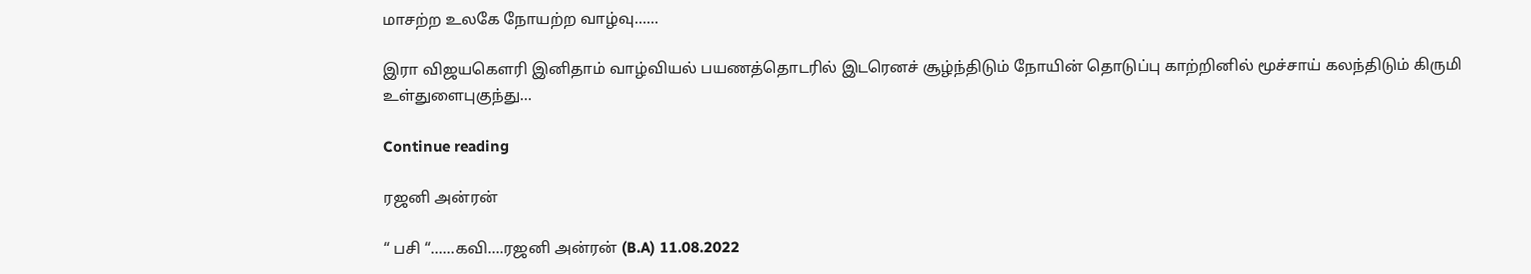மாசற்ற உலகே நோயற்ற வாழ்வு……

இரா விஜயகௌரி இனிதாம் வாழ்வியல் பயணத்தொடரில் இடரெனச் சூழ்ந்திடும் நோயின் தொடுப்பு காற்றினில் மூச்சாய் கலந்திடும் கிருமி உள்துளைபுகுந்து...

Continue reading

ரஜனி அன்ரன்

“ பசி “……கவி….ரஜனி அன்ரன் (B.A) 11.08.2022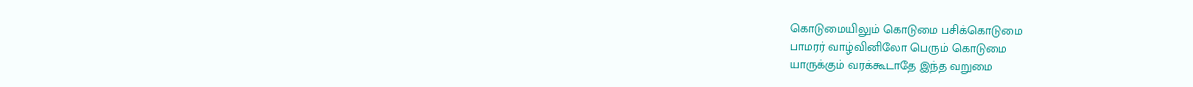கொடுமையிலும் கொடுமை பசிக்கொடுமை
பாமரர் வாழ்வினிலோ பெரும் கொடுமை
யாருக்கும் வரக்கூடாதே இந்த வறுமை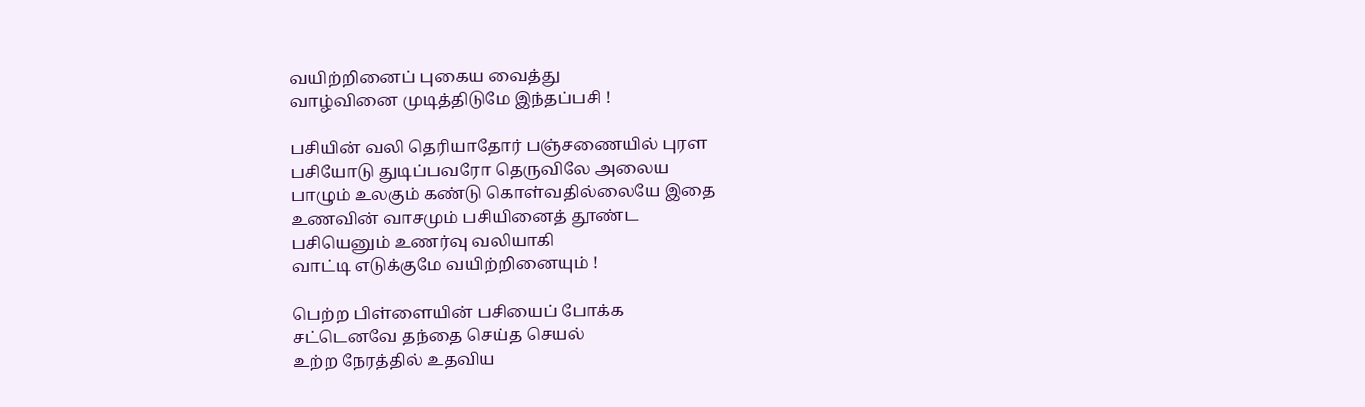வயிற்றினைப் புகைய வைத்து
வாழ்வினை முடித்திடுமே இந்தப்பசி !

பசியின் வலி தெரியாதோர் பஞ்சணையில் புரள
பசியோடு துடிப்பவரோ தெருவிலே அலைய
பாழும் உலகும் கண்டு கொள்வதில்லையே இதை
உணவின் வாசமும் பசியினைத் தூண்ட
பசியெனும் உணர்வு வலியாகி
வாட்டி எடுக்குமே வயிற்றினையும் !

பெற்ற பிள்ளையின் பசியைப் போக்க
சட்டெனவே தந்தை செய்த செயல்
உற்ற நேரத்தில் உதவிய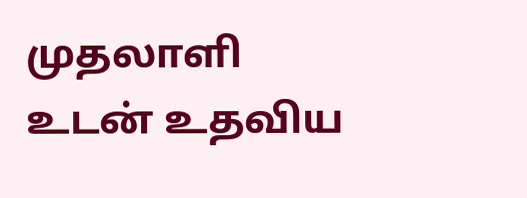முதலாளி
உடன் உதவிய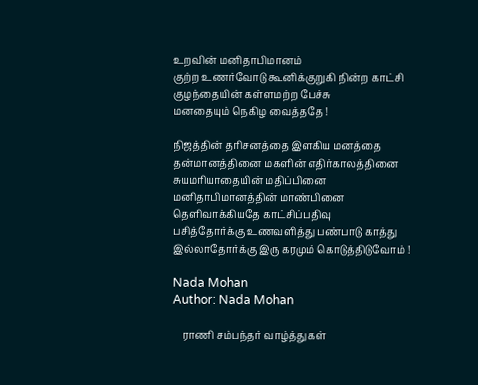உறவின் மனிதாபிமானம்
குற்ற உணர்வோடு கூனிக்குறுகி நின்ற காட்சி
குழந்தையின் கள்ளமற்ற பேச்சு
மனதையும் நெகிழ வைத்ததே !

நிஜத்தின் தரிசனத்தை இளகிய மனத்தை
தன்மானத்தினை மகளின் எதிர்காலத்தினை
சுயமரியாதையின் மதிப்பினை
மனிதாபிமானத்தின் மாண்பினை
தெளிவாக்கியதே காட்சிப்பதிவு
பசித்தோர்க்கு உணவளித்து பண்பாடு காத்து
இல்லாதோர்க்கு இரு கரமும் கொடுத்திடுவோம் !

Nada Mohan
Author: Nada Mohan

    ராணி சம்பந்தர் வாழ்த்துகள்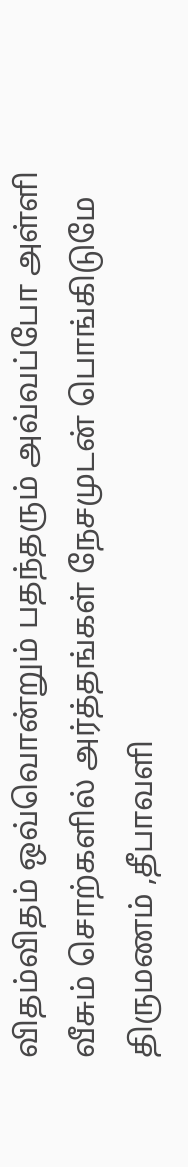விதம்விதம் ஒவ்வொன்றும் பதந்தரும் அவ்வப்போ அள்ளி வீசும் சொற்களில் அர்த்தங்கள் நேசமுடன் பொங்கிடுமே திருமணம் ,தீபாவளி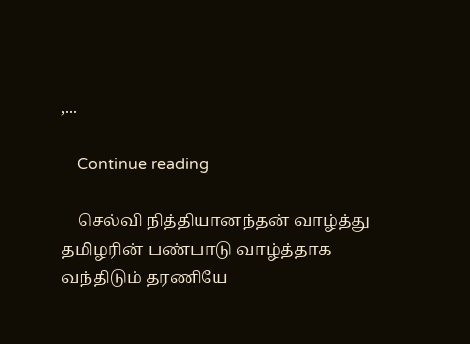,...

    Continue reading

    செல்வி நித்தியானந்தன் வாழ்த்து தமிழரின் பண்பாடு வாழ்த்தாக வந்திடும் தரணியே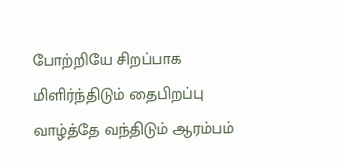போற்றியே சிறப்பாக மிளிர்ந்திடும் தைபிறப்பு வாழ்த்தே வந்திடும் ஆரம்பம்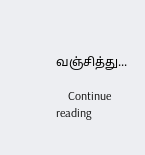வஞ்சித்து...

    Continue reading